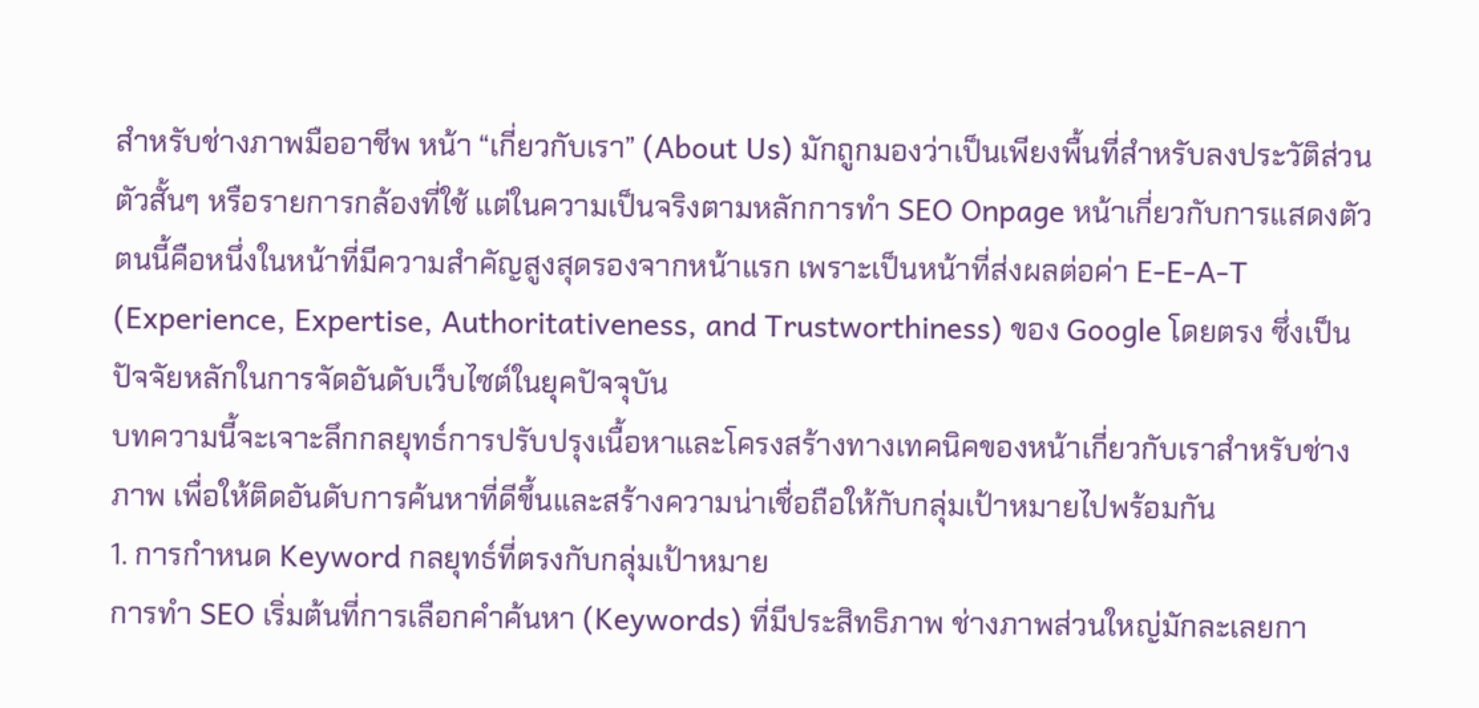สำหรับช่างภาพมืออาชีพ หน้า “เกี่ยวกับเรา” (About Us) มักถูกมองว่าเป็นเพียงพื้นที่สำหรับลงประวัติส่วนตัวสั้นๆ หรือรายการกล้องที่ใช้ แต่ในความเป็นจริงตามหลักการทำ SEO Onpage หน้าเกี่ยวกับการแสดงตัวตนนี้คือหนึ่งในหน้าที่มีความสำคัญสูงสุดรองจากหน้าแรก เพราะเป็นหน้าที่ส่งผลต่อค่า E-E-A-T (Experience, Expertise, Authoritativeness, and Trustworthiness) ของ Google โดยตรง ซึ่งเป็นปัจจัยหลักในการจัดอันดับเว็บไซต์ในยุคปัจจุบัน
บทความนี้จะเจาะลึกกลยุทธ์การปรับปรุงเนื้อหาและโครงสร้างทางเทคนิคของหน้าเกี่ยวกับเราสำหรับช่างภาพ เพื่อให้ติดอันดับการค้นหาที่ดีขึ้นและสร้างความน่าเชื่อถือให้กับกลุ่มเป้าหมายไปพร้อมกัน
1. การกำหนด Keyword กลยุทธ์ที่ตรงกับกลุ่มเป้าหมาย
การทำ SEO เริ่มต้นที่การเลือกคำค้นหา (Keywords) ที่มีประสิทธิภาพ ช่างภาพส่วนใหญ่มักละเลยกา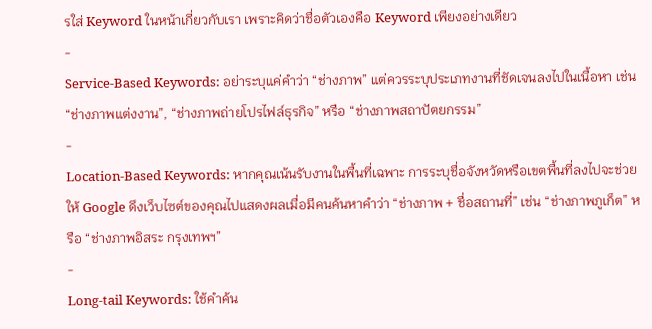รใส่ Keyword ในหน้าเกี่ยวกับเรา เพราะคิดว่าชื่อตัวเองคือ Keyword เพียงอย่างเดียว
-
Service-Based Keywords: อย่าระบุแค่คำว่า “ช่างภาพ” แต่ควรระบุประเภทงานที่ชัดเจนลงไปในเนื้อหา เช่น “ช่างภาพแต่งงาน”, “ช่างภาพถ่ายโปรไฟล์ธุรกิจ” หรือ “ช่างภาพสถาปัตยกรรม”
-
Location-Based Keywords: หากคุณเน้นรับงานในพื้นที่เฉพาะ การระบุชื่อจังหวัดหรือเขตพื้นที่ลงไปจะช่วยให้ Google ดึงเว็บไซต์ของคุณไปแสดงผลเมื่อมีคนค้นหาคำว่า “ช่างภาพ + ชื่อสถานที่” เช่น “ช่างภาพภูเก็ต” หรือ “ช่างภาพอิสระ กรุงเทพฯ”
-
Long-tail Keywords: ใช้คำค้น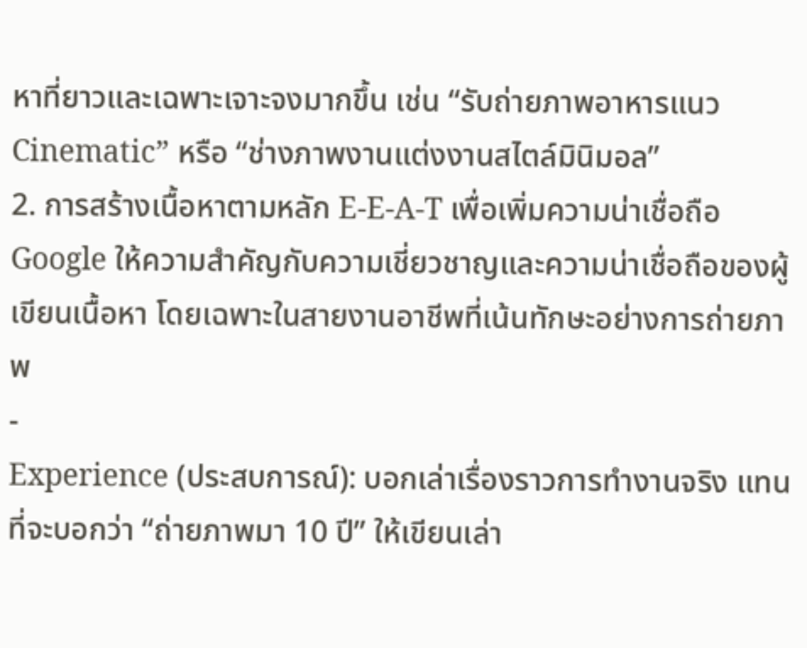หาที่ยาวและเฉพาะเจาะจงมากขึ้น เช่น “รับถ่ายภาพอาหารแนว Cinematic” หรือ “ช่างภาพงานแต่งงานสไตล์มินิมอล”
2. การสร้างเนื้อหาตามหลัก E-E-A-T เพื่อเพิ่มความน่าเชื่อถือ
Google ให้ความสำคัญกับความเชี่ยวชาญและความน่าเชื่อถือของผู้เขียนเนื้อหา โดยเฉพาะในสายงานอาชีพที่เน้นทักษะอย่างการถ่ายภาพ
-
Experience (ประสบการณ์): บอกเล่าเรื่องราวการทำงานจริง แทนที่จะบอกว่า “ถ่ายภาพมา 10 ปี” ให้เขียนเล่า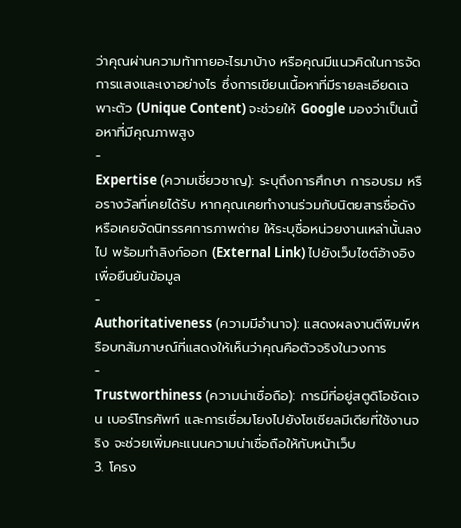ว่าคุณผ่านความท้าทายอะไรมาบ้าง หรือคุณมีแนวคิดในการจัดการแสงและเงาอย่างไร ซึ่งการเขียนเนื้อหาที่มีรายละเอียดเฉพาะตัว (Unique Content) จะช่วยให้ Google มองว่าเป็นเนื้อหาที่มีคุณภาพสูง
-
Expertise (ความเชี่ยวชาญ): ระบุถึงการศึกษา การอบรม หรือรางวัลที่เคยได้รับ หากคุณเคยทำงานร่วมกับนิตยสารชื่อดัง หรือเคยจัดนิทรรศการภาพถ่าย ให้ระบุชื่อหน่วยงานเหล่านั้นลงไป พร้อมทำลิงก์ออก (External Link) ไปยังเว็บไซต์อ้างอิงเพื่อยืนยันข้อมูล
-
Authoritativeness (ความมีอำนาจ): แสดงผลงานตีพิมพ์หรือบทสัมภาษณ์ที่แสดงให้เห็นว่าคุณคือตัวจริงในวงการ
-
Trustworthiness (ความน่าเชื่อถือ): การมีที่อยู่สตูดิโอชัดเจน เบอร์โทรศัพท์ และการเชื่อมโยงไปยังโซเชียลมีเดียที่ใช้งานจริง จะช่วยเพิ่มคะแนนความน่าเชื่อถือให้กับหน้าเว็บ
3. โครง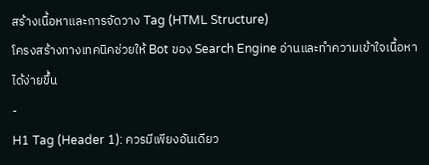สร้างเนื้อหาและการจัดวาง Tag (HTML Structure)
โครงสร้างทางเทคนิคช่วยให้ Bot ของ Search Engine อ่านและทำความเข้าใจเนื้อหาได้ง่ายขึ้น
-
H1 Tag (Header 1): ควรมีเพียงอันเดียว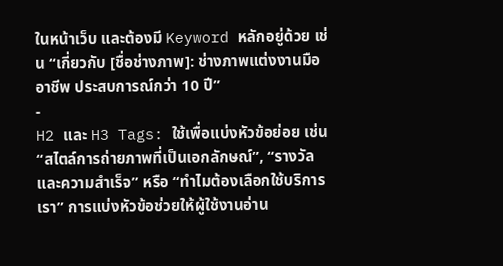ในหน้าเว็บ และต้องมี Keyword หลักอยู่ด้วย เช่น “เกี่ยวกับ [ชื่อช่างภาพ]: ช่างภาพแต่งงานมืออาชีพ ประสบการณ์กว่า 10 ปี”
-
H2 และ H3 Tags: ใช้เพื่อแบ่งหัวข้อย่อย เช่น “สไตล์การถ่ายภาพที่เป็นเอกลักษณ์”, “รางวัลและความสำเร็จ” หรือ “ทำไมต้องเลือกใช้บริการเรา” การแบ่งหัวข้อช่วยให้ผู้ใช้งานอ่าน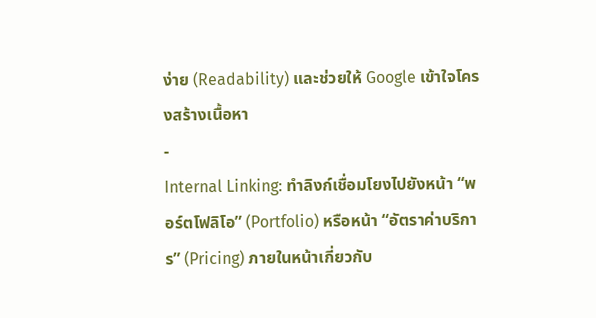ง่าย (Readability) และช่วยให้ Google เข้าใจโครงสร้างเนื้อหา
-
Internal Linking: ทำลิงก์เชื่อมโยงไปยังหน้า “พอร์ตโฟลิโอ” (Portfolio) หรือหน้า “อัตราค่าบริการ” (Pricing) ภายในหน้าเกี่ยวกับ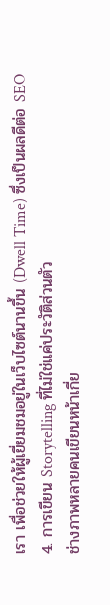เรา เพื่อช่วยให้ผู้เยี่ยมชมอยู่ในเว็บไซต์นานขึ้น (Dwell Time) ซึ่งเป็นผลดีต่อ SEO
4. การเขียน Storytelling ที่ไม่ใช่แค่ประวัติส่วนตัว
ช่างภาพหลายคนเขียนหน้าเกี่ย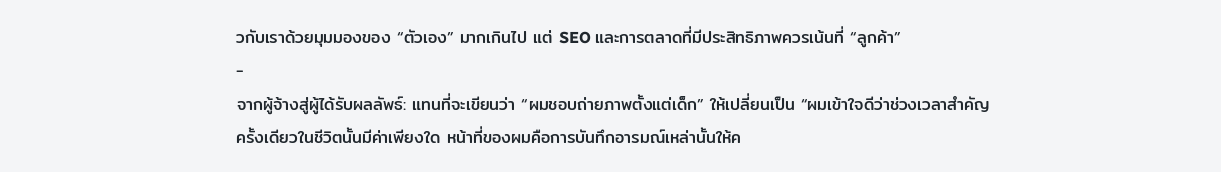วกับเราด้วยมุมมองของ “ตัวเอง” มากเกินไป แต่ SEO และการตลาดที่มีประสิทธิภาพควรเน้นที่ “ลูกค้า”
-
จากผู้จ้างสู่ผู้ได้รับผลลัพธ์: แทนที่จะเขียนว่า “ผมชอบถ่ายภาพตั้งแต่เด็ก” ให้เปลี่ยนเป็น “ผมเข้าใจดีว่าช่วงเวลาสำคัญครั้งเดียวในชีวิตนั้นมีค่าเพียงใด หน้าที่ของผมคือการบันทึกอารมณ์เหล่านั้นให้ค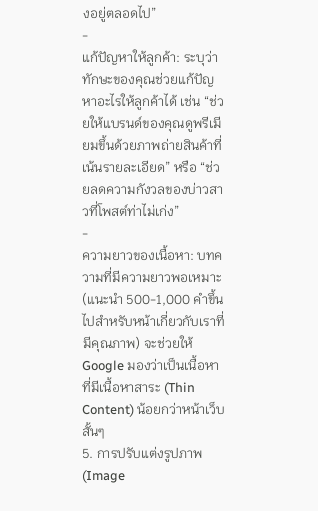งอยู่ตลอดไป”
-
แก้ปัญหาให้ลูกค้า: ระบุว่าทักษะของคุณช่วยแก้ปัญหาอะไรให้ลูกค้าได้ เช่น “ช่วยให้แบรนด์ของคุณดูพรีเมียมขึ้นด้วยภาพถ่ายสินค้าที่เน้นรายละเอียด” หรือ “ช่วยลดความกังวลของบ่าวสาวที่โพสต์ท่าไม่เก่ง”
-
ความยาวของเนื้อหา: บทความที่มีความยาวพอเหมาะ (แนะนำ 500-1,000 คำขึ้นไปสำหรับหน้าเกี่ยวกับเราที่มีคุณภาพ) จะช่วยให้ Google มองว่าเป็นเนื้อหาที่มีเนื้อหาสาระ (Thin Content) น้อยกว่าหน้าเว็บสั้นๆ
5. การปรับแต่งรูปภาพ (Image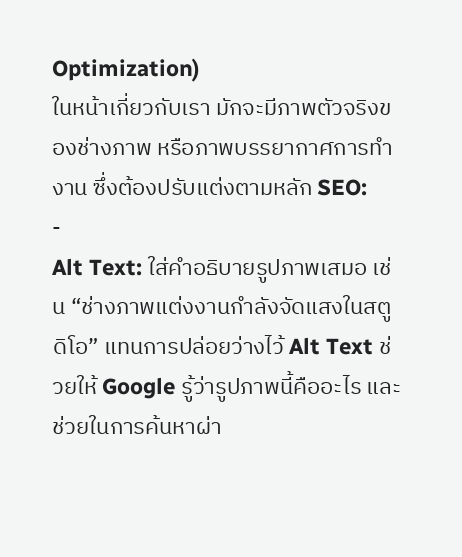Optimization)
ในหน้าเกี่ยวกับเรา มักจะมีภาพตัวจริงของช่างภาพ หรือภาพบรรยากาศการทำงาน ซึ่งต้องปรับแต่งตามหลัก SEO:
-
Alt Text: ใส่คำอธิบายรูปภาพเสมอ เช่น “ช่างภาพแต่งงานกำลังจัดแสงในสตูดิโอ” แทนการปล่อยว่างไว้ Alt Text ช่วยให้ Google รู้ว่ารูปภาพนี้คืออะไร และช่วยในการค้นหาผ่า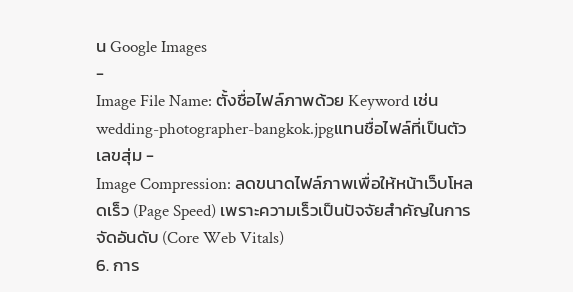น Google Images
-
Image File Name: ตั้งชื่อไฟล์ภาพด้วย Keyword เช่น
wedding-photographer-bangkok.jpgแทนชื่อไฟล์ที่เป็นตัวเลขสุ่ม -
Image Compression: ลดขนาดไฟล์ภาพเพื่อให้หน้าเว็บโหลดเร็ว (Page Speed) เพราะความเร็วเป็นปัจจัยสำคัญในการจัดอันดับ (Core Web Vitals)
6. การ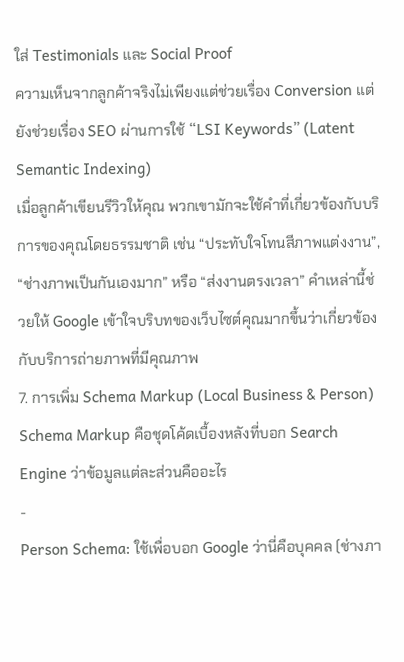ใส่ Testimonials และ Social Proof
ความเห็นจากลูกค้าจริงไม่เพียงแต่ช่วยเรื่อง Conversion แต่ยังช่วยเรื่อง SEO ผ่านการใช้ “LSI Keywords” (Latent Semantic Indexing)
เมื่อลูกค้าเขียนรีวิวให้คุณ พวกเขามักจะใช้คำที่เกี่ยวข้องกับบริการของคุณโดยธรรมชาติ เช่น “ประทับใจโทนสีภาพแต่งงาน”, “ช่างภาพเป็นกันเองมาก” หรือ “ส่งงานตรงเวลา” คำเหล่านี้ช่วยให้ Google เข้าใจบริบทของเว็บไซต์คุณมากขึ้นว่าเกี่ยวข้องกับบริการถ่ายภาพที่มีคุณภาพ
7. การเพิ่ม Schema Markup (Local Business & Person)
Schema Markup คือชุดโค้ดเบื้องหลังที่บอก Search Engine ว่าข้อมูลแต่ละส่วนคืออะไร
-
Person Schema: ใช้เพื่อบอก Google ว่านี่คือบุคคล (ช่างภา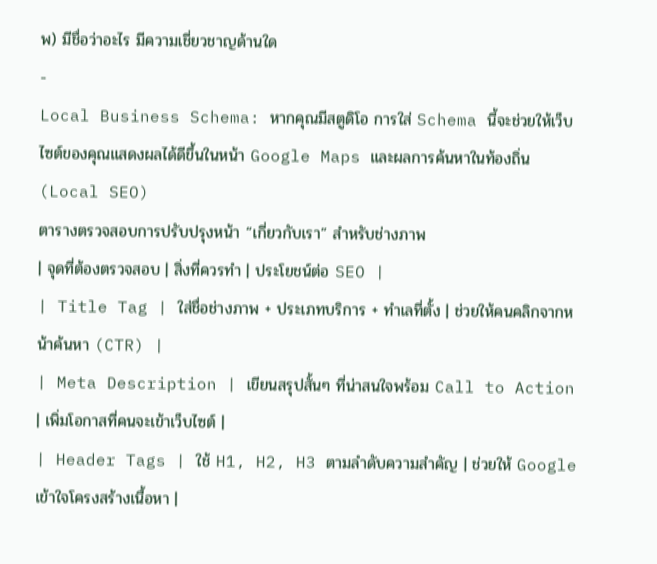พ) มีชื่อว่าอะไร มีความเชี่ยวชาญด้านใด
-
Local Business Schema: หากคุณมีสตูดิโอ การใส่ Schema นี้จะช่วยให้เว็บไซต์ของคุณแสดงผลได้ดีขึ้นในหน้า Google Maps และผลการค้นหาในท้องถิ่น (Local SEO)
ตารางตรวจสอบการปรับปรุงหน้า “เกี่ยวกับเรา” สำหรับช่างภาพ
| จุดที่ต้องตรวจสอบ | สิ่งที่ควรทำ | ประโยชน์ต่อ SEO |
| Title Tag | ใส่ชื่อช่างภาพ + ประเภทบริการ + ทำเลที่ตั้ง | ช่วยให้คนคลิกจากหน้าค้นหา (CTR) |
| Meta Description | เขียนสรุปสั้นๆ ที่น่าสนใจพร้อม Call to Action | เพิ่มโอกาสที่คนจะเข้าเว็บไซต์ |
| Header Tags | ใช้ H1, H2, H3 ตามลำดับความสำคัญ | ช่วยให้ Google เข้าใจโครงสร้างเนื้อหา |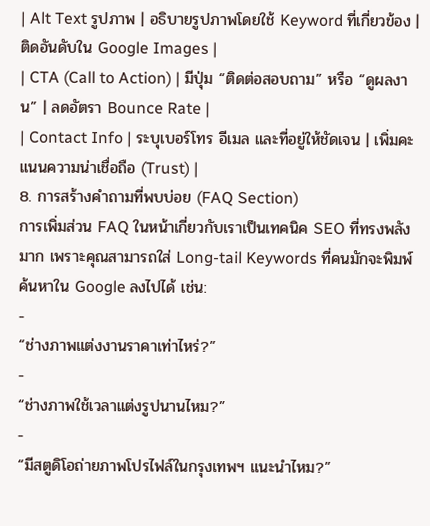| Alt Text รูปภาพ | อธิบายรูปภาพโดยใช้ Keyword ที่เกี่ยวข้อง | ติดอันดับใน Google Images |
| CTA (Call to Action) | มีปุ่ม “ติดต่อสอบถาม” หรือ “ดูผลงาน” | ลดอัตรา Bounce Rate |
| Contact Info | ระบุเบอร์โทร อีเมล และที่อยู่ให้ชัดเจน | เพิ่มคะแนนความน่าเชื่อถือ (Trust) |
8. การสร้างคำถามที่พบบ่อย (FAQ Section)
การเพิ่มส่วน FAQ ในหน้าเกี่ยวกับเราเป็นเทคนิค SEO ที่ทรงพลังมาก เพราะคุณสามารถใส่ Long-tail Keywords ที่คนมักจะพิมพ์ค้นหาใน Google ลงไปได้ เช่น:
-
“ช่างภาพแต่งงานราคาเท่าไหร่?”
-
“ช่างภาพใช้เวลาแต่งรูปนานไหม?”
-
“มีสตูดิโอถ่ายภาพโปรไฟล์ในกรุงเทพฯ แนะนำไหม?”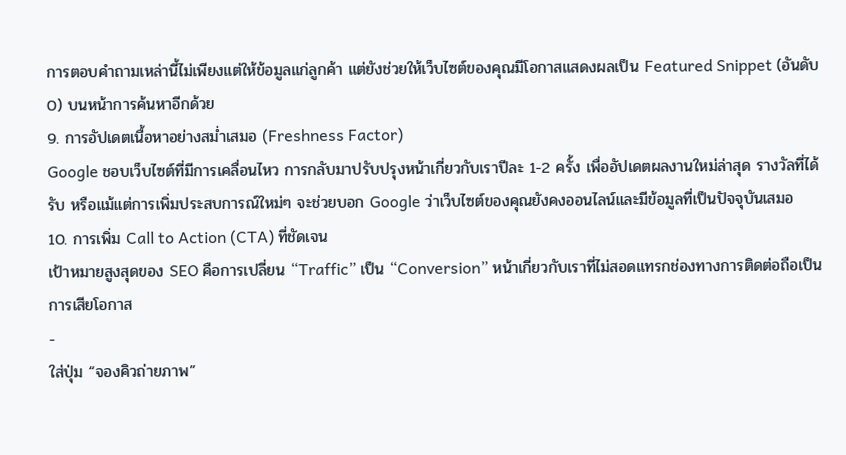การตอบคำถามเหล่านี้ไม่เพียงแต่ให้ข้อมูลแก่ลูกค้า แต่ยังช่วยให้เว็บไซต์ของคุณมีโอกาสแสดงผลเป็น Featured Snippet (อันดับ 0) บนหน้าการค้นหาอีกด้วย
9. การอัปเดตเนื้อหาอย่างสม่ำเสมอ (Freshness Factor)
Google ชอบเว็บไซต์ที่มีการเคลื่อนไหว การกลับมาปรับปรุงหน้าเกี่ยวกับเราปีละ 1-2 ครั้ง เพื่ออัปเดตผลงานใหม่ล่าสุด รางวัลที่ได้รับ หรือแม้แต่การเพิ่มประสบการณ์ใหม่ๆ จะช่วยบอก Google ว่าเว็บไซต์ของคุณยังคงออนไลน์และมีข้อมูลที่เป็นปัจจุบันเสมอ
10. การเพิ่ม Call to Action (CTA) ที่ชัดเจน
เป้าหมายสูงสุดของ SEO คือการเปลี่ยน “Traffic” เป็น “Conversion” หน้าเกี่ยวกับเราที่ไม่สอดแทรกช่องทางการติดต่อถือเป็นการเสียโอกาส
-
ใส่ปุ่ม “จองคิวถ่ายภาพ”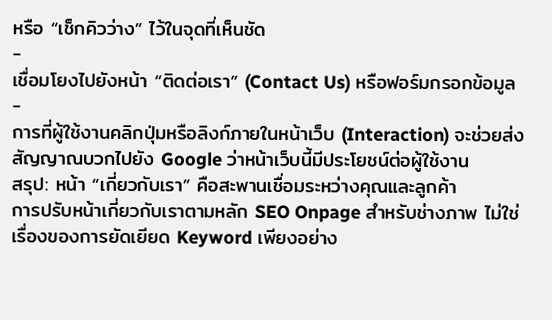หรือ “เช็กคิวว่าง” ไว้ในจุดที่เห็นชัด
-
เชื่อมโยงไปยังหน้า “ติดต่อเรา” (Contact Us) หรือฟอร์มกรอกข้อมูล
-
การที่ผู้ใช้งานคลิกปุ่มหรือลิงก์ภายในหน้าเว็บ (Interaction) จะช่วยส่งสัญญาณบวกไปยัง Google ว่าหน้าเว็บนี้มีประโยชน์ต่อผู้ใช้งาน
สรุป: หน้า “เกี่ยวกับเรา” คือสะพานเชื่อมระหว่างคุณและลูกค้า
การปรับหน้าเกี่ยวกับเราตามหลัก SEO Onpage สำหรับช่างภาพ ไม่ใช่เรื่องของการยัดเยียด Keyword เพียงอย่าง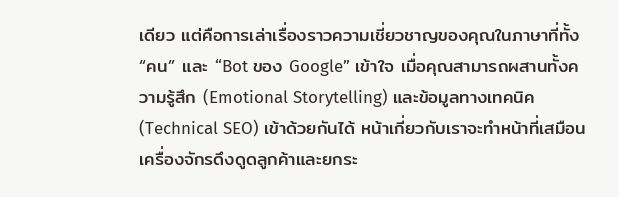เดียว แต่คือการเล่าเรื่องราวความเชี่ยวชาญของคุณในภาษาที่ทั้ง “คน” และ “Bot ของ Google” เข้าใจ เมื่อคุณสามารถผสานทั้งความรู้สึก (Emotional Storytelling) และข้อมูลทางเทคนิค (Technical SEO) เข้าด้วยกันได้ หน้าเกี่ยวกับเราจะทำหน้าที่เสมือนเครื่องจักรดึงดูดลูกค้าและยกระ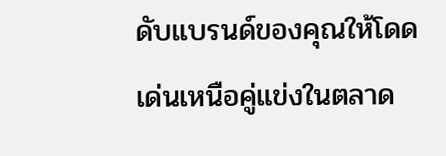ดับแบรนด์ของคุณให้โดดเด่นเหนือคู่แข่งในตลาด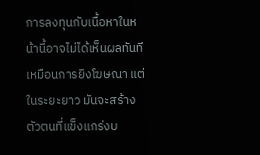การลงทุนกับเนื้อหาในหน้านี้อาจไม่ได้เห็นผลทันทีเหมือนการยิงโฆษณา แต่ในระยะยาว มันจะสร้างตัวตนที่แข็งแกร่งบ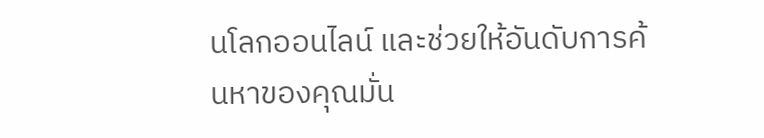นโลกออนไลน์ และช่วยให้อันดับการค้นหาของคุณมั่น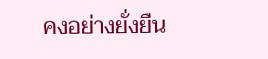คงอย่างยั่งยืน